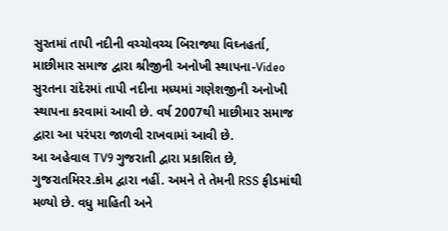સુરતમાં તાપી નદીની વચ્ચોવચ્ચ બિરાજ્યા વિઘ્નહર્તા, માછીમાર સમાજ દ્વારા શ્રીજીની અનોખી સ્થાપના-Video
સુરતના રાંદેરમાં તાપી નદીના મધ્યમાં ગણેશજીની અનોખી સ્થાપના કરવામાં આવી છે. વર્ષ 2007થી માછીમાર સમાજ દ્વારા આ પરંપરા જાળવી રાખવામાં આવી છે.
આ અહેવાલ TV9 ગુજરાતી દ્વારા પ્રકાશિત છે, ગુજરાતમિરર.કોમ દ્વારા નહીં. અમને તે તેમની RSS ફીડમાંથી મળ્યો છે. વધુ માહિતી અને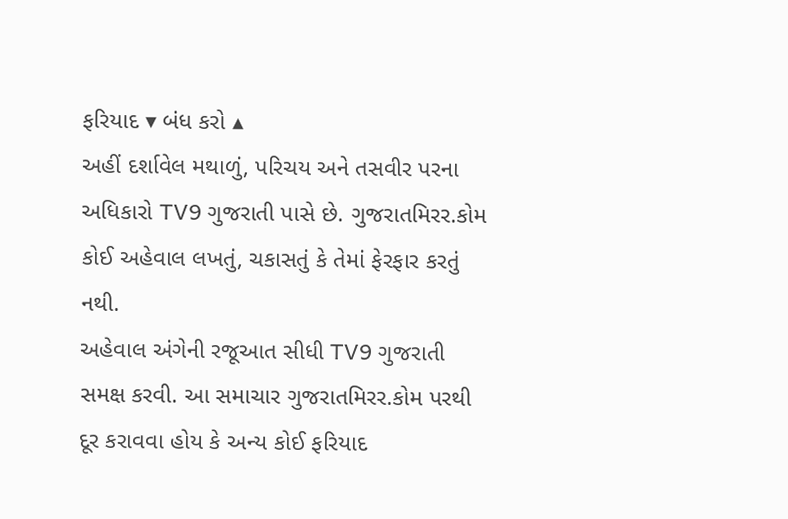ફરિયાદ ▾ બંધ કરો ▴
અહીં દર્શાવેલ મથાળું, પરિચય અને તસવીર પરના અધિકારો TV9 ગુજરાતી પાસે છે. ગુજરાતમિરર.કોમ કોઈ અહેવાલ લખતું, ચકાસતું કે તેમાં ફેરફાર કરતું નથી.
અહેવાલ અંગેની રજૂઆત સીધી TV9 ગુજરાતી સમક્ષ કરવી. આ સમાચાર ગુજરાતમિરર.કોમ પરથી દૂર કરાવવા હોય કે અન્ય કોઈ ફરિયાદ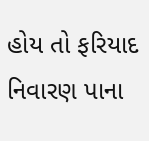હોય તો ફરિયાદ નિવારણ પાના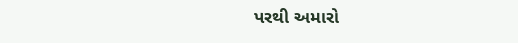પરથી અમારો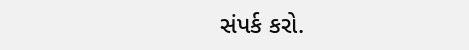સંપર્ક કરો.